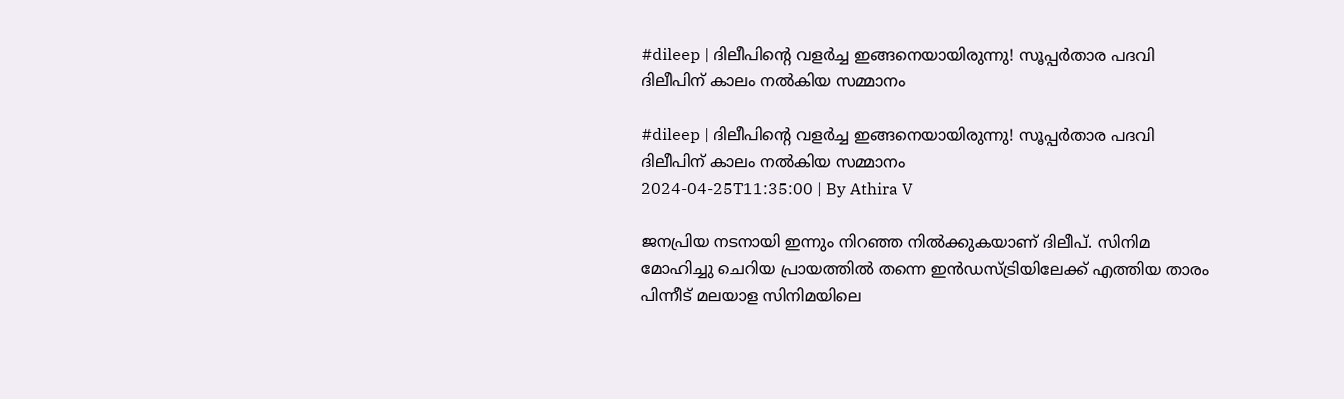#dileep | ദിലീപിന്റെ വളര്‍ച്ച ഇങ്ങനെയായിരുന്നു! സൂപ്പര്‍താര പദവി ദിലീപിന് കാലം നല്‍കിയ സമ്മാനം

#dileep | ദിലീപിന്റെ വളര്‍ച്ച ഇങ്ങനെയായിരുന്നു! സൂപ്പര്‍താര പദവി ദിലീപിന് കാലം നല്‍കിയ സമ്മാനം
2024-04-25T11:35:00 | By Athira V

ജനപ്രിയ നടനായി ഇന്നും നിറഞ്ഞ നില്‍ക്കുകയാണ് ദിലീപ്. സിനിമ മോഹിച്ചു ചെറിയ പ്രായത്തില്‍ തന്നെ ഇന്‍ഡസ്ട്രിയിലേക്ക് എത്തിയ താരം പിന്നീട് മലയാള സിനിമയിലെ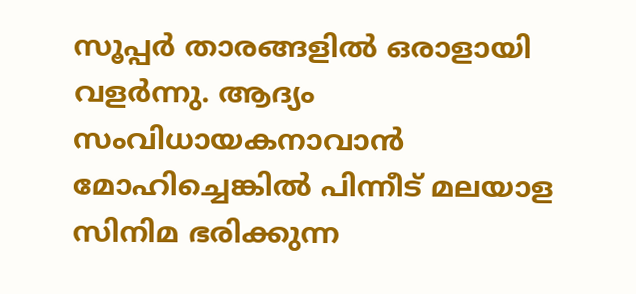സൂപ്പര്‍ താരങ്ങളില്‍ ഒരാളായി വളര്‍ന്നു. ആദ്യം സംവിധായകനാവാന്‍ മോഹിച്ചെങ്കില്‍ പിന്നീട് മലയാള സിനിമ ഭരിക്കുന്ന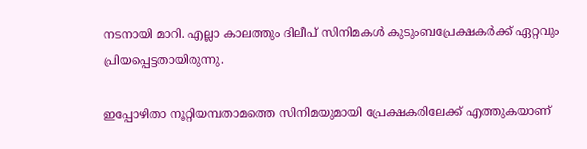നടനായി മാറി. എല്ലാ കാലത്തും ദിലീപ് സിനിമകള്‍ കുടുംബപ്രേക്ഷകര്‍ക്ക് ഏറ്റവും പ്രിയപ്പെട്ടതായിരുന്നു.

ഇപ്പോഴിതാ നൂറ്റിയമ്പതാമത്തെ സിനിമയുമായി പ്രേക്ഷകരിലേക്ക് എത്തുകയാണ്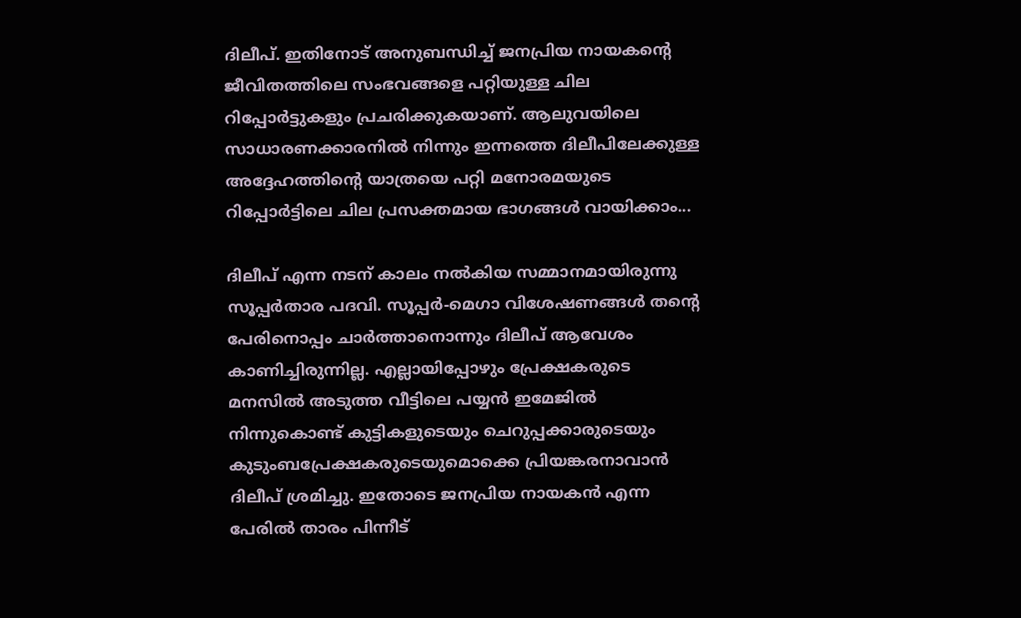ദിലീപ്. ഇതിനോട് അനുബന്ധിച്ച് ജനപ്രിയ നായകന്റെ ജീവിതത്തിലെ സംഭവങ്ങളെ പറ്റിയുള്ള ചില റിപ്പോര്‍ട്ടുകളും പ്രചരിക്കുകയാണ്. ആലുവയിലെ സാധാരണക്കാരനില്‍ നിന്നും ഇന്നത്തെ ദിലീപിലേക്കുള്ള അദ്ദേഹത്തിന്റെ യാത്രയെ പറ്റി മനോരമയുടെ റിപ്പോര്‍ട്ടിലെ ചില പ്രസക്തമായ ഭാഗങ്ങള്‍ വായിക്കാം...

ദിലീപ് എന്ന നടന് കാലം നല്‍കിയ സമ്മാനമായിരുന്നു സൂപ്പര്‍താര പദവി. സൂപ്പര്‍-മെഗാ വിശേഷണങ്ങള്‍ തന്റെ പേരിനൊപ്പം ചാര്‍ത്താനൊന്നും ദിലീപ് ആവേശം കാണിച്ചിരുന്നില്ല. എല്ലായിപ്പോഴും പ്രേക്ഷകരുടെ മനസില്‍ അടുത്ത വീട്ടിലെ പയ്യന്‍ ഇമേജില്‍ നിന്നുകൊണ്ട് കുട്ടികളുടെയും ചെറുപ്പക്കാരുടെയും കുടുംബപ്രേക്ഷകരുടെയുമൊക്കെ പ്രിയങ്കരനാവാന്‍ ദിലീപ് ശ്രമിച്ചു. ഇതോടെ ജനപ്രിയ നായകന്‍ എന്ന പേരില്‍ താരം പിന്നീട്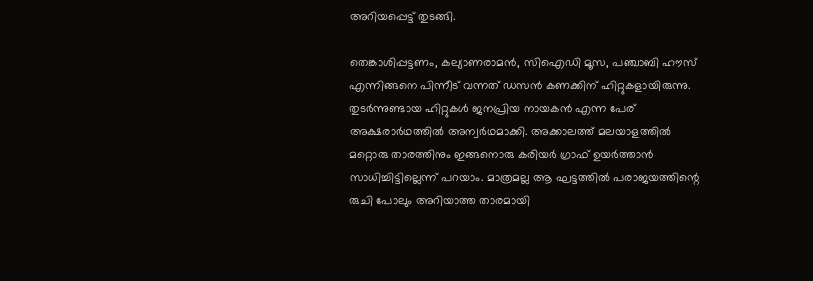അറിയപ്പെട്ട് തുടങ്ങി.

തെങ്കാശിപ്പട്ടണം, കല്യാണരാമന്‍, സിഐഡി മൂസ, പഞ്ചാബി ഹൗസ് എന്നിങ്ങനെ പിന്നീട് വന്നത് ഡസന്‍ കണക്കിന് ഹിറ്റുകളായിരുന്നു. തുടര്‍ന്നുണ്ടായ ഹിറ്റുകള്‍ ജനപ്രിയ നായകന്‍ എന്ന പേര് അക്ഷരാര്‍ഥത്തില്‍ അന്വര്‍ഥമാക്കി. അക്കാലത്ത് മലയാളത്തില്‍ മറ്റൊരു താരത്തിനും ഇങ്ങനൊരു കരിയര്‍ ഗ്രാഫ് ഉയര്‍ത്താന്‍ സാധിച്ചിട്ടില്ലെന്ന് പറയാം. മാത്രമല്ല ആ ഘട്ടത്തില്‍ പരാജയത്തിന്റെ രുചി പോലും അറിയാത്ത താരമായി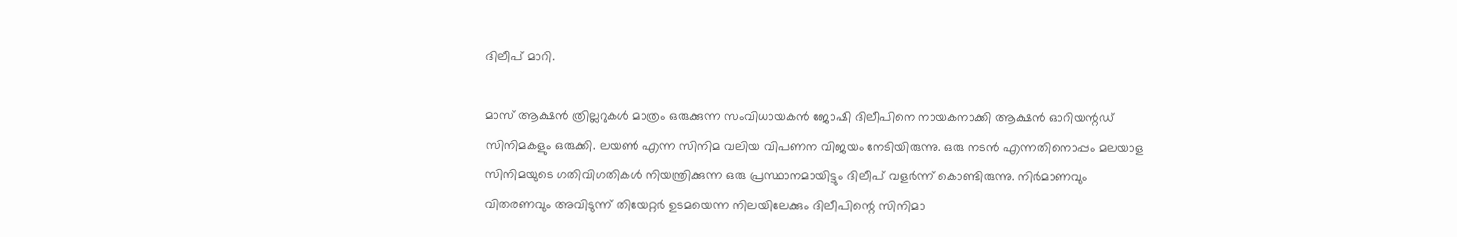ദിലീപ് മാറി.

മാസ് ആക്ഷന്‍ ത്രില്ലറുകള്‍ മാത്രം ഒരുക്കുന്ന സംവിധായകന്‍ ജോഷി ദിലീപിനെ നായകനാക്കി ആക്ഷന്‍ ഓറിയന്റഡ് സിനിമകളും ഒരുക്കി. ലയണ്‍ എന്ന സിനിമ വലിയ വിപണന വിജയം നേടിയിരുന്നു. ഒരു നടന്‍ എന്നതിനൊപ്പം മലയാള സിനിമയുടെ ഗതിവിഗതികള്‍ നിയന്ത്രിക്കുന്ന ഒരു പ്രസ്ഥാനമായിട്ടും ദിലീപ് വളര്‍ന്ന് കൊണ്ടിരുന്നു. നിര്‍മാണവും വിതരണവും അവിടുന്ന് തിയേറ്റര്‍ ഉടമയെന്ന നിലയിലേക്കും ദിലീപിന്റെ സിനിമാ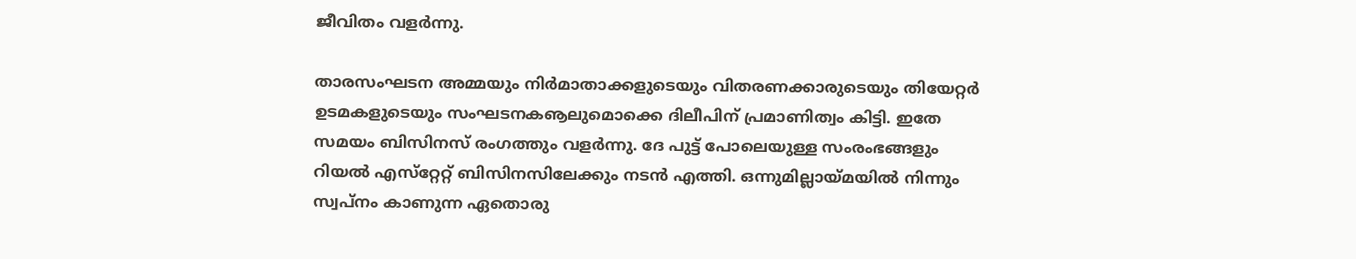ജീവിതം വളര്‍ന്നു.

താരസംഘടന അമ്മയും നിര്‍മാതാക്കളുടെയും വിതരണക്കാരുടെയും തിയേറ്റര്‍ ഉടമകളുടെയും സംഘടനകൡലുമൊക്കെ ദിലീപിന് പ്രമാണിത്വം കിട്ടി. ഇതേ സമയം ബിസിനസ് രംഗത്തും വളര്‍ന്നു. ദേ പുട്ട് പോലെയുള്ള സംരംഭങ്ങളും റിയല്‍ എസ്‌റ്റേറ്റ് ബിസിനസിലേക്കും നടന്‍ എത്തി. ഒന്നുമില്ലായ്മയില്‍ നിന്നും സ്വപ്‌നം കാണുന്ന ഏതൊരു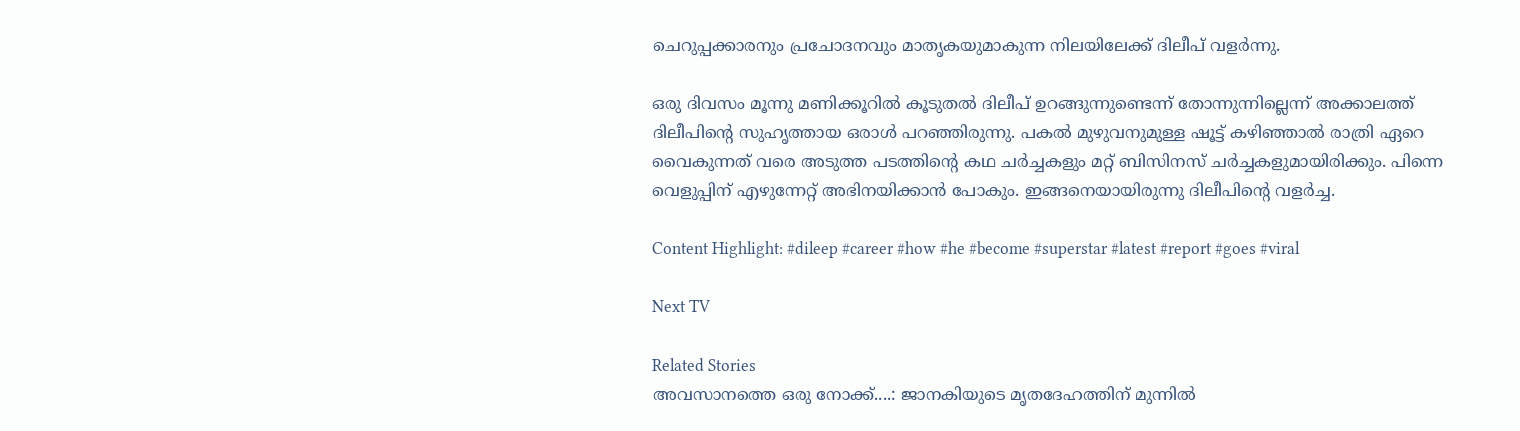ചെറുപ്പക്കാരനും പ്രചോദനവും മാതൃകയുമാകുന്ന നിലയിലേക്ക് ദിലീപ് വളര്‍ന്നു.

ഒരു ദിവസം മൂന്നു മണിക്കൂറില്‍ കൂടുതല്‍ ദിലീപ് ഉറങ്ങുന്നുണ്ടെന്ന് തോന്നുന്നില്ലെന്ന് അക്കാലത്ത് ദിലീപിന്റെ സുഹൃത്തായ ഒരാള്‍ പറഞ്ഞിരുന്നു. പകല്‍ മുഴുവനുമുള്ള ഷൂട്ട് കഴിഞ്ഞാല്‍ രാത്രി ഏറെ വൈകുന്നത് വരെ അടുത്ത പടത്തിന്റെ കഥ ചര്‍ച്ചകളും മറ്റ് ബിസിനസ് ചര്‍ച്ചകളുമായിരിക്കും. പിന്നെ വെളുപ്പിന് എഴുന്നേറ്റ് അഭിനയിക്കാന്‍ പോകും. ഇങ്ങനെയായിരുന്നു ദിലീപിന്റെ വളര്‍ച്ച.

Content Highlight: #dileep #career #how #he #become #superstar #latest #report #goes #viral

Next TV

Related Stories
അവസാനത്തെ ഒരു നോക്ക്....: ജാനകിയുടെ മൃതദേഹത്തിന് മുന്നിൽ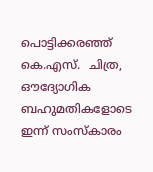പൊട്ടിക്കരഞ്ഞ് കെ.എസ്.  ചിത്ര, ഔദ്യോഗിക ബഹുമതികളോടെ ഇന്ന് സംസ്കാരം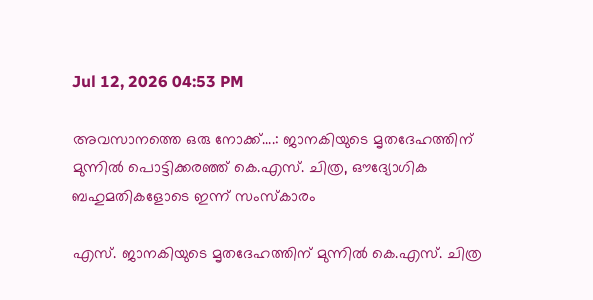Jul 12, 2026 04:53 PM

അവസാനത്തെ ഒരു നോക്ക്....: ജാനകിയുടെ മൃതദേഹത്തിന് മുന്നിൽ പൊട്ടിക്കരഞ്ഞ് കെ.എസ്. ചിത്ര, ഔദ്യോഗിക ബഹുമതികളോടെ ഇന്ന് സംസ്കാരം

എസ്. ജാനകിയുടെ മൃതദേഹത്തിന് മുന്നിൽ കെ.എസ്. ചിത്ര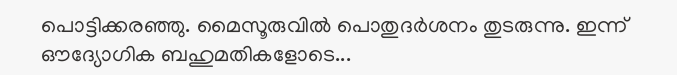പൊട്ടിക്കരഞ്ഞു. മൈസൂരുവിൽ പൊതുദർശനം തുടരുന്നു. ഇന്ന് ഔദ്യോഗിക ബഹുമതികളോടെ...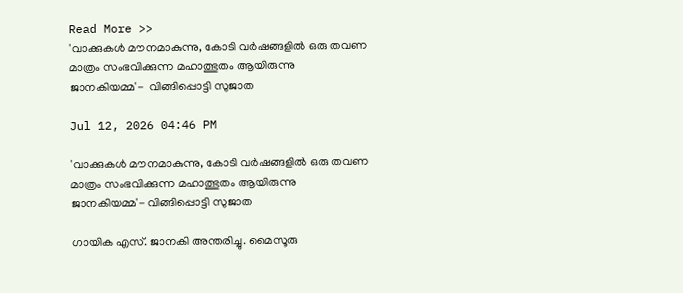Read More >>
'വാക്കുകൾ മൗനമാകുന്നു, കോടി വർഷങ്ങളിൽ ഒരു തവണ മാത്രം സംഭവിക്കുന്ന മഹാത്ഭുതം ആയിരുന്നു ജാനകിയമ്മ'-  വിങ്ങിപ്പൊട്ടി സുജാത

Jul 12, 2026 04:46 PM

'വാക്കുകൾ മൗനമാകുന്നു, കോടി വർഷങ്ങളിൽ ഒരു തവണ മാത്രം സംഭവിക്കുന്ന മഹാത്ഭുതം ആയിരുന്നു ജാനകിയമ്മ'- വിങ്ങിപ്പൊട്ടി സുജാത

ഗായിക എസ്. ജാനകി അന്തരിച്ചു. മൈസൂരു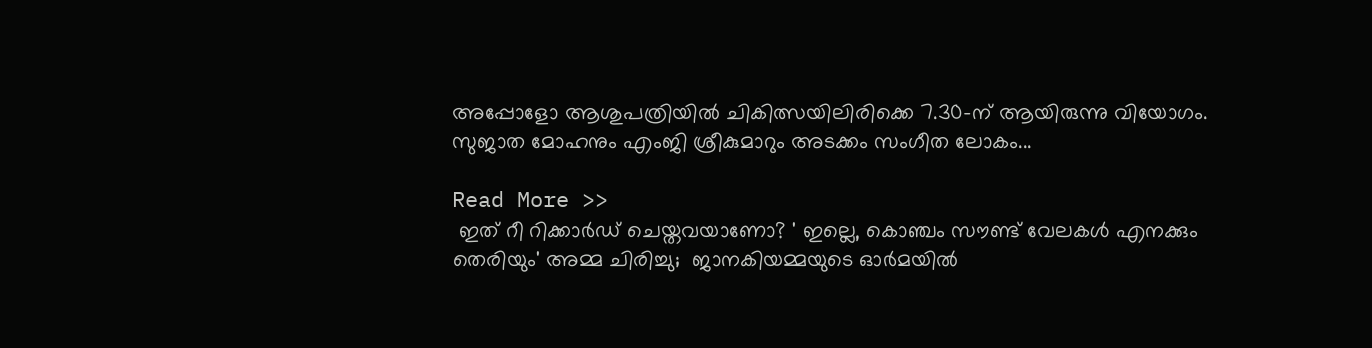അപ്പോളോ ആശുപത്രിയിൽ ചികിത്സയിലിരിക്കെ 7.30-ന് ആയിരുന്നു വിയോഗം. സുജാത മോഹനും എംജി ശ്രീകുമാറും അടക്കം സംഗീത ലോകം...

Read More >>
 ഇത് റീ റിക്കാർഡ് ചെയ്തവയാണോ? ' ഇല്ലെ, കൊഞ്ചം സൗണ്ട് വേലകൾ എനക്കും തെരിയും' അമ്മ ചിരിച്ചു;  ജാനകിയമ്മയുടെ ഓർമയിൽ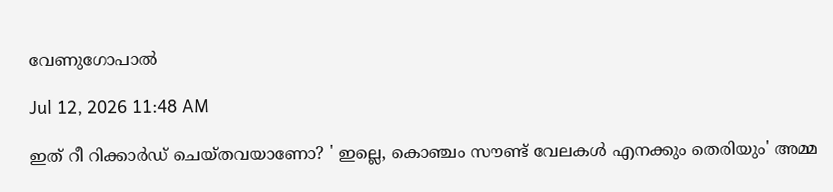വേണുഗോപാൽ

Jul 12, 2026 11:48 AM

ഇത് റീ റിക്കാർഡ് ചെയ്തവയാണോ? ' ഇല്ലെ, കൊഞ്ചം സൗണ്ട് വേലകൾ എനക്കും തെരിയും' അമ്മ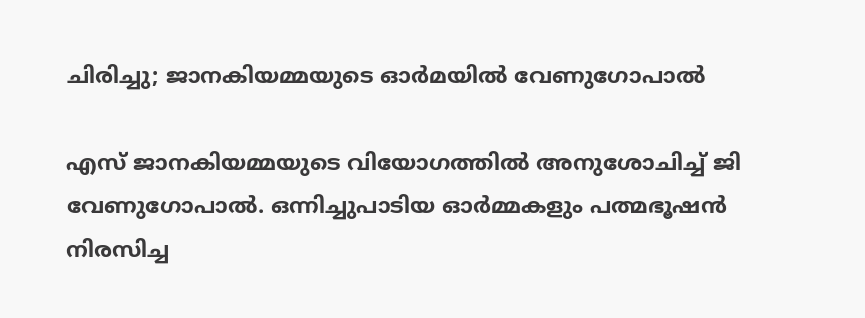ചിരിച്ചു; ജാനകിയമ്മയുടെ ഓർമയിൽ വേണുഗോപാൽ

എസ് ജാനകിയമ്മയുടെ വിയോഗത്തിൽ അനുശോചിച്ച് ജി വേണുഗോപാൽ. ഒന്നിച്ചുപാടിയ ഓർമ്മകളും പത്മഭൂഷൻ നിരസിച്ച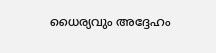ധൈര്യവും അദ്ദേഹം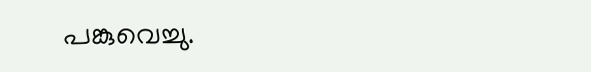പങ്കുവെച്ചു.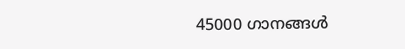45000 ഗാനങ്ങൾ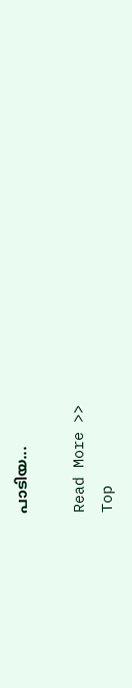പാടിയ...

Read More >>
Top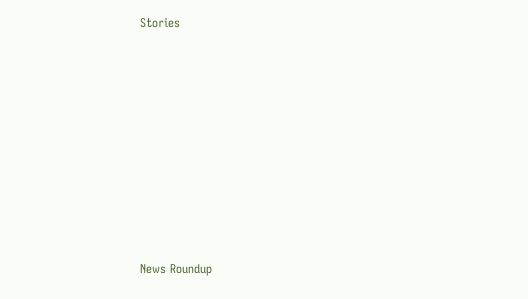Stories










News Roundup